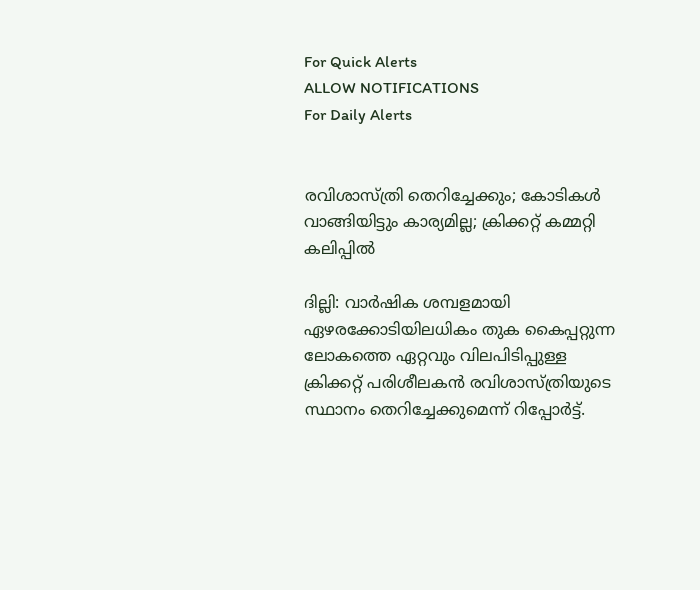For Quick Alerts
ALLOW NOTIFICATIONS
For Daily Alerts


രവിശാസ്ത്രി തെറിച്ചേക്കും; കോടികള്‍ വാങ്ങിയിട്ടും കാര്യമില്ല; ക്രിക്കറ്റ് കമ്മറ്റി കലിപ്പില്‍

ദില്ലി: വാര്‍ഷിക ശമ്പളമായി ഏഴരക്കോടിയിലധികം തുക കൈപ്പറ്റുന്ന ലോകത്തെ ഏറ്റവും വിലപിടിപ്പുള്ള ക്രിക്കറ്റ് പരിശീലകന്‍ രവിശാസ്ത്രിയുടെ സ്ഥാനം തെറിച്ചേക്കുമെന്ന് റിപ്പോര്‍ട്ട്.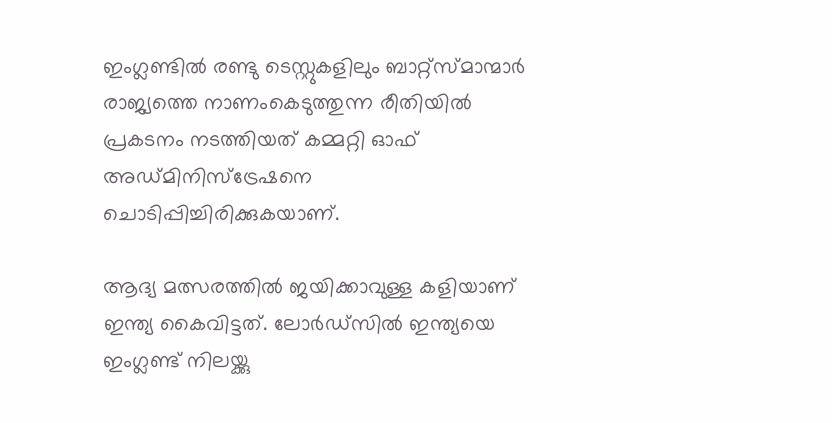ഇംഗ്ലണ്ടില്‍ രണ്ടു ടെസ്റ്റുകളിലും ബാറ്റ്‌സ്മാന്മാര്‍ രാജ്യത്തെ നാണംകെടുത്തുന്ന രീതിയില്‍ പ്രകടനം നടത്തിയത് കമ്മറ്റി ഓഫ് അഡ്മിനിസ്‌ട്രേഷനെ ചൊടിപ്പിച്ചിരിക്കുകയാണ്.

ആദ്യ മത്സരത്തില്‍ ജയിക്കാവുള്ള കളിയാണ് ഇന്ത്യ കൈവിട്ടത്. ലോര്‍ഡ്‌സില്‍ ഇന്ത്യയെ ഇംഗ്ലണ്ട് നിലയ്ക്കു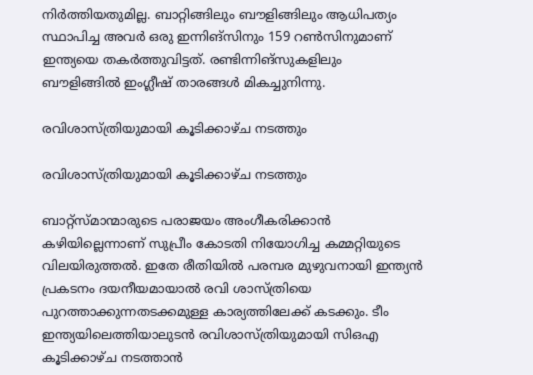നിര്‍ത്തിയതുമില്ല. ബാറ്റിങ്ങിലും ബൗളിങ്ങിലും ആധിപത്യം സ്ഥാപിച്ച അവര്‍ ഒരു ഇന്നിങ്‌സിനും 159 റണ്‍സിനുമാണ് ഇന്ത്യയെ തകര്‍ത്തുവിട്ടത്. രണ്ടിന്നിങ്‌സുകളിലും ബൗളിങ്ങില്‍ ഇംഗ്ലീഷ് താരങ്ങള്‍ മികച്ചുനിന്നു.

രവിശാസ്ത്രിയുമായി കൂടിക്കാഴ്ച നടത്തും

രവിശാസ്ത്രിയുമായി കൂടിക്കാഴ്ച നടത്തും

ബാറ്റ്‌സ്മാന്മാരുടെ പരാജയം അംഗീകരിക്കാന്‍ കഴിയില്ലെന്നാണ് സുപ്രീം കോടതി നിയോഗിച്ച കമ്മറ്റിയുടെ വിലയിരുത്തല്‍. ഇതേ രീതിയില്‍ പരമ്പര മുഴുവനായി ഇന്ത്യന്‍ പ്രകടനം ദയനീയമായാല്‍ രവി ശാസ്ത്രിയെ പുറത്താക്കുന്നതടക്കമുള്ള കാര്യത്തിലേക്ക് കടക്കും. ടീം ഇന്ത്യയിലെത്തിയാലുടന്‍ രവിശാസ്ത്രിയുമായി സിഒഎ കൂടിക്കാഴ്ച നടത്താന്‍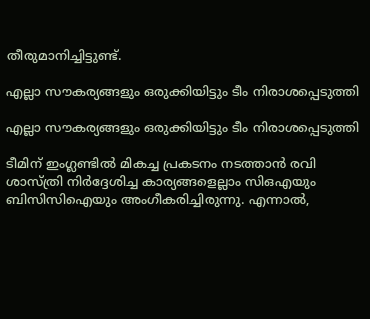തീരുമാനിച്ചിട്ടുണ്ട്.

എല്ലാ സൗകര്യങ്ങളും ഒരുക്കിയിട്ടും ടീം നിരാശപ്പെടുത്തി

എല്ലാ സൗകര്യങ്ങളും ഒരുക്കിയിട്ടും ടീം നിരാശപ്പെടുത്തി

ടീമിന് ഇംഗ്ലണ്ടില്‍ മികച്ച പ്രകടനം നടത്താന്‍ രവി ശാസ്ത്രി നിര്‍ദ്ദേശിച്ച കാര്യങ്ങളെല്ലാം സിഒഎയും ബിസിസിഐയും അംഗീകരിച്ചിരുന്നു. എന്നാല്‍,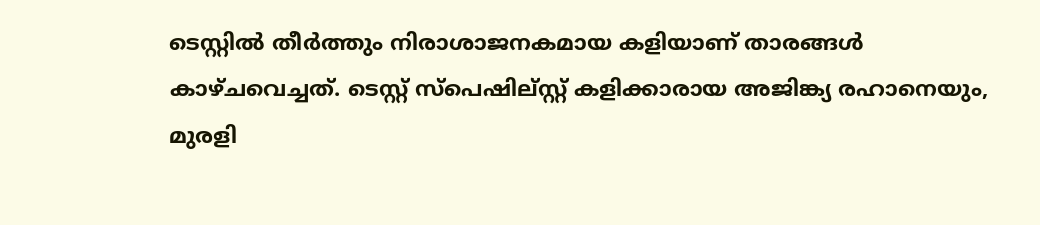ടെസ്റ്റില്‍ തീര്‍ത്തും നിരാശാജനകമായ കളിയാണ് താരങ്ങള്‍ കാഴ്ചവെച്ചത്. ടെസ്റ്റ് സ്‌പെഷില്സ്റ്റ് കളിക്കാരായ അജിങ്ക്യ രഹാനെയും, മുരളി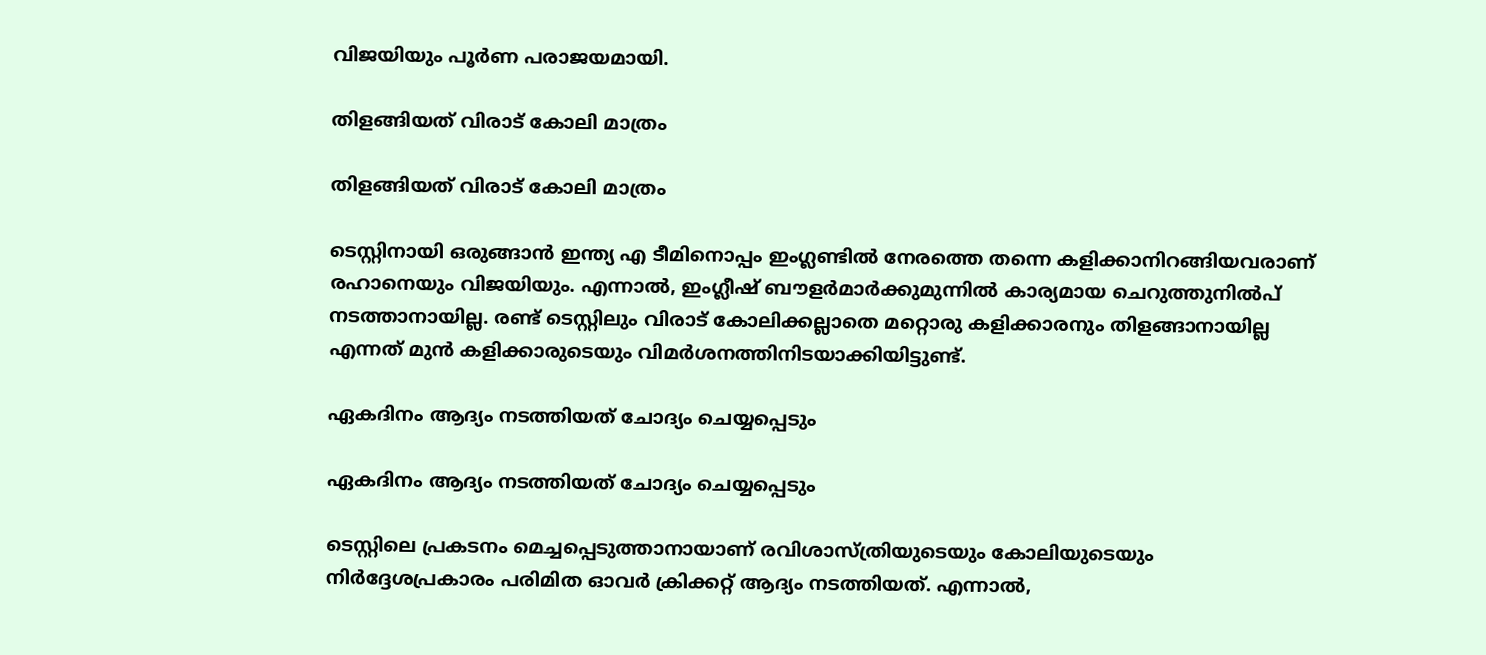വിജയിയും പൂര്‍ണ പരാജയമായി.

തിളങ്ങിയത് വിരാട് കോലി മാത്രം

തിളങ്ങിയത് വിരാട് കോലി മാത്രം

ടെസ്റ്റിനായി ഒരുങ്ങാന്‍ ഇന്ത്യ എ ടീമിനൊപ്പം ഇംഗ്ലണ്ടില്‍ നേരത്തെ തന്നെ കളിക്കാനിറങ്ങിയവരാണ് രഹാനെയും വിജയിയും. എന്നാല്‍, ഇംഗ്ലീഷ് ബൗളര്‍മാര്‍ക്കുമുന്നില്‍ കാര്യമായ ചെറുത്തുനില്‍പ് നടത്താനായില്ല. രണ്ട് ടെസ്റ്റിലും വിരാട് കോലിക്കല്ലാതെ മറ്റൊരു കളിക്കാരനും തിളങ്ങാനായില്ല എന്നത് മുന്‍ കളിക്കാരുടെയും വിമര്‍ശനത്തിനിടയാക്കിയിട്ടുണ്ട്.

ഏകദിനം ആദ്യം നടത്തിയത് ചോദ്യം ചെയ്യപ്പെടും

ഏകദിനം ആദ്യം നടത്തിയത് ചോദ്യം ചെയ്യപ്പെടും

ടെസ്റ്റിലെ പ്രകടനം മെച്ചപ്പെടുത്താനായാണ് രവിശാസ്ത്രിയുടെയും കോലിയുടെയും നിര്‍ദ്ദേശപ്രകാരം പരിമിത ഓവര്‍ ക്രിക്കറ്റ് ആദ്യം നടത്തിയത്. എന്നാല്‍,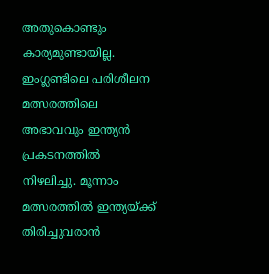അതുകൊണ്ടും കാര്യമുണ്ടായില്ല. ഇംഗ്ലണ്ടിലെ പരിശീലന മത്സരത്തിലെ അഭാവവും ഇന്ത്യന്‍ പ്രകടനത്തില്‍ നിഴലിച്ചു. മൂന്നാം മത്സരത്തില്‍ ഇന്ത്യയ്ക്ക് തിരിച്ചുവരാന്‍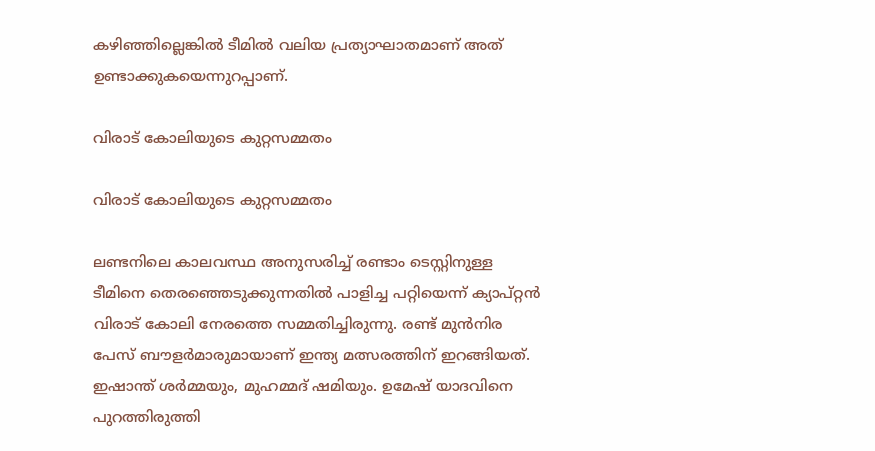കഴിഞ്ഞില്ലെങ്കില്‍ ടീമില്‍ വലിയ പ്രത്യാഘാതമാണ് അത് ഉണ്ടാക്കുകയെന്നുറപ്പാണ്.

വിരാട് കോലിയുടെ കുറ്റസമ്മതം

വിരാട് കോലിയുടെ കുറ്റസമ്മതം

ലണ്ടനിലെ കാലവസ്ഥ അനുസരിച്ച് രണ്ടാം ടെസ്റ്റിനുള്ള ടീമിനെ തെരഞ്ഞെടുക്കുന്നതില്‍ പാളിച്ച പറ്റിയെന്ന് ക്യാപ്റ്റന്‍ വിരാട് കോലി നേരത്തെ സമ്മതിച്ചിരുന്നു. രണ്ട് മുന്‍നിര പേസ് ബൗളര്‍മാരുമായാണ് ഇന്ത്യ മത്സരത്തിന് ഇറങ്ങിയത്. ഇഷാന്ത് ശര്‍മ്മയും, മുഹമ്മദ് ഷമിയും. ഉമേഷ് യാദവിനെ പുറത്തിരുത്തി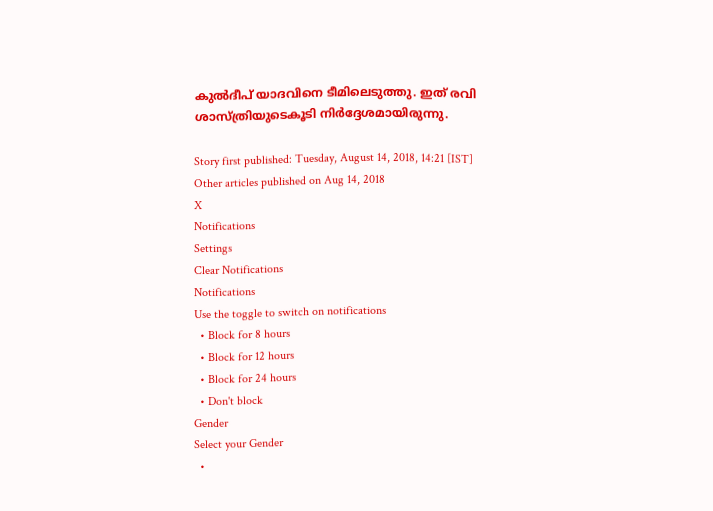കുല്‍ദീപ് യാദവിനെ ടീമിലെടുത്തു. ഇത് രവി ശാസ്ത്രിയുടെകൂടി നിര്‍ദ്ദേശമായിരുന്നു.

Story first published: Tuesday, August 14, 2018, 14:21 [IST]
Other articles published on Aug 14, 2018
X
Notifications
Settings
Clear Notifications
Notifications
Use the toggle to switch on notifications
  • Block for 8 hours
  • Block for 12 hours
  • Block for 24 hours
  • Don't block
Gender
Select your Gender
  •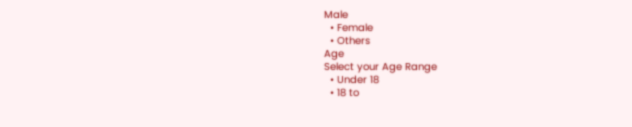Male
  • Female
  • Others
Age
Select your Age Range
  • Under 18
  • 18 to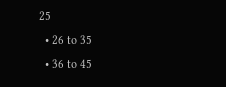25
  • 26 to 35
  • 36 to 45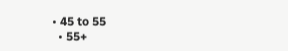• 45 to 55
  • 55+